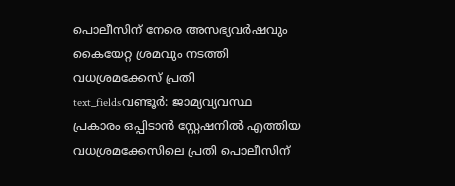പൊലീസിന് നേരെ അസഭ്യവർഷവും കൈയേറ്റ ശ്രമവും നടത്തി വധശ്രമക്കേസ് പ്രതി
text_fieldsവണ്ടൂർ: ജാമ്യവ്യവസ്ഥ പ്രകാരം ഒപ്പിടാൻ സ്റ്റേഷനിൽ എത്തിയ വധശ്രമക്കേസിലെ പ്രതി പൊലീസിന്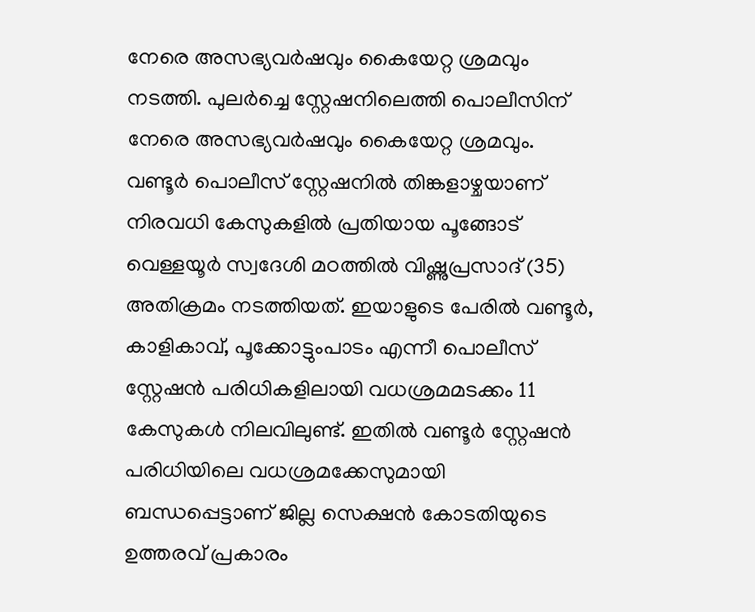നേരെ അസഭ്യവർഷവും കൈയേറ്റ ശ്രമവും നടത്തി. പുലർച്ചെ സ്റ്റേഷനിലെത്തി പൊലീസിന് നേരെ അസഭ്യവർഷവും കൈയേറ്റ ശ്രമവും.
വണ്ടൂർ പൊലീസ് സ്റ്റേഷനിൽ തിങ്കളാഴ്ചയാണ് നിരവധി കേസുകളിൽ പ്രതിയായ പൂങ്ങോട് വെള്ളയൂർ സ്വദേശി മഠത്തിൽ വിഷ്ണുപ്രസാദ് (35) അതിക്രമം നടത്തിയത്. ഇയാളുടെ പേരിൽ വണ്ടൂർ, കാളികാവ്, പൂക്കോട്ടുംപാടം എന്നീ പൊലീസ് സ്റ്റേഷൻ പരിധികളിലായി വധശ്രമമടക്കം 11 കേസുകൾ നിലവിലുണ്ട്. ഇതിൽ വണ്ടൂർ സ്റ്റേഷൻ പരിധിയിലെ വധശ്രമക്കേസുമായി ബന്ധപ്പെട്ടാണ് ജില്ല സെക്ഷൻ കോടതിയുടെ ഉത്തരവ് പ്രകാരം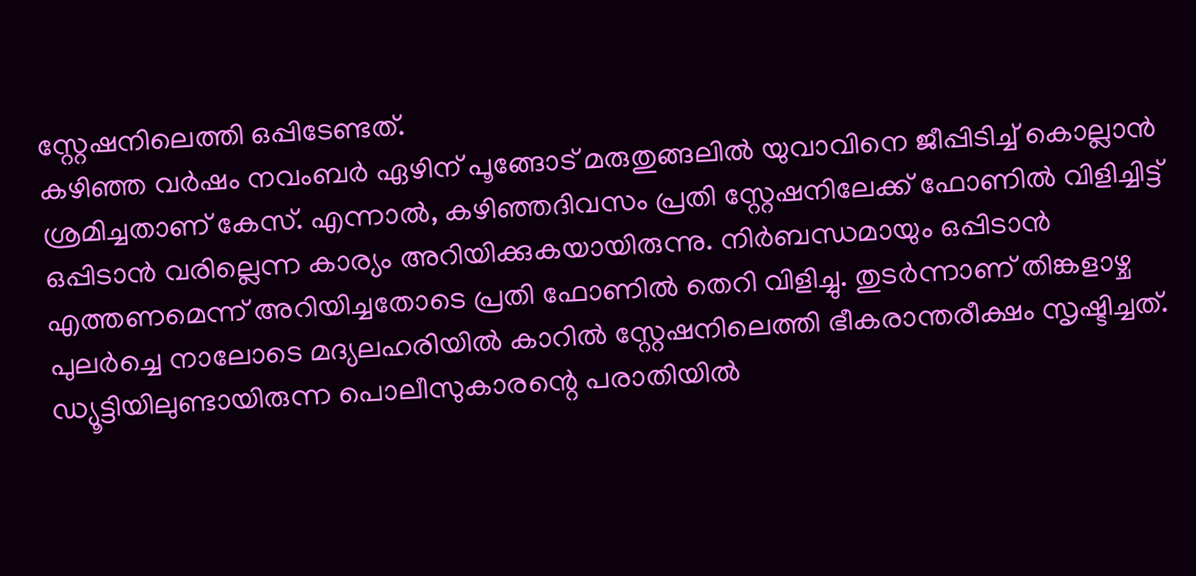സ്റ്റേഷനിലെത്തി ഒപ്പിടേണ്ടത്.
കഴിഞ്ഞ വർഷം നവംബർ ഏഴിന് പൂങ്ങോട് മരുതുങ്ങലിൽ യുവാവിനെ ജീപ്പിടിച്ച് കൊല്ലാൻ ശ്രമിച്ചതാണ് കേസ്. എന്നാൽ, കഴിഞ്ഞദിവസം പ്രതി സ്റ്റേഷനിലേക്ക് ഫോണിൽ വിളിച്ചിട്ട് ഒപ്പിടാൻ വരില്ലെന്ന കാര്യം അറിയിക്കുകയായിരുന്നു. നിർബന്ധമായും ഒപ്പിടാൻ എത്തണമെന്ന് അറിയിച്ചതോടെ പ്രതി ഫോണിൽ തെറി വിളിച്ചു. തുടർന്നാണ് തിങ്കളാഴ്ച പുലർച്ചെ നാലോടെ മദ്യലഹരിയിൽ കാറിൽ സ്റ്റേഷനിലെത്തി ഭീകരാന്തരീക്ഷം സൃഷ്ടിച്ചത്.
ഡ്യൂട്ടിയിലുണ്ടായിരുന്ന പൊലീസുകാരന്റെ പരാതിയിൽ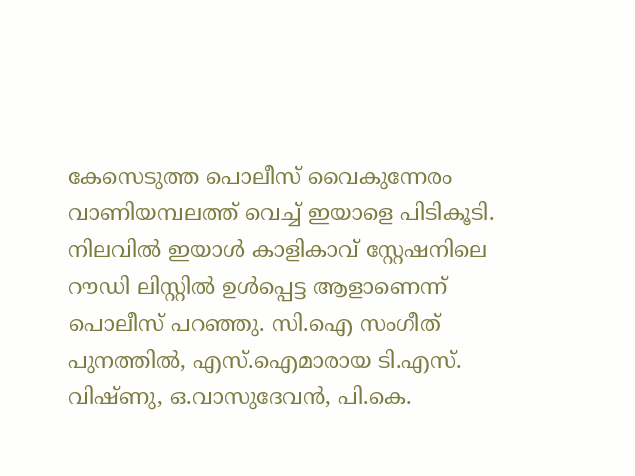കേസെടുത്ത പൊലീസ് വൈകുന്നേരം വാണിയമ്പലത്ത് വെച്ച് ഇയാളെ പിടികൂടി. നിലവിൽ ഇയാൾ കാളികാവ് സ്റ്റേഷനിലെ റൗഡി ലിസ്റ്റിൽ ഉൾപ്പെട്ട ആളാണെന്ന് പൊലീസ് പറഞ്ഞു. സി.ഐ സംഗീത് പുനത്തിൽ, എസ്.ഐമാരായ ടി.എസ്. വിഷ്ണു, ഒ.വാസുദേവൻ, പി.കെ.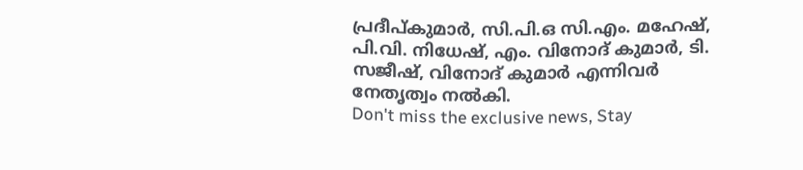പ്രദീപ്കുമാർ, സി.പി.ഒ സി.എം. മഹേഷ്, പി.വി. നിധേഷ്, എം. വിനോദ് കുമാർ, ടി. സജീഷ്, വിനോദ് കുമാർ എന്നിവർ നേതൃത്വം നൽകി.
Don't miss the exclusive news, Stay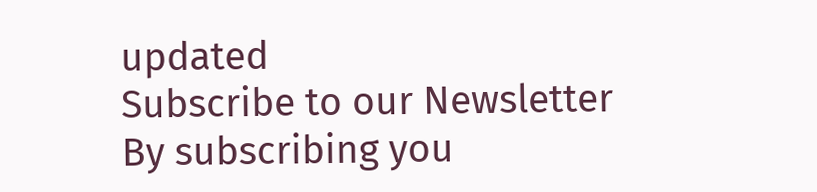updated
Subscribe to our Newsletter
By subscribing you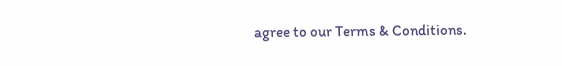agree to our Terms & Conditions.